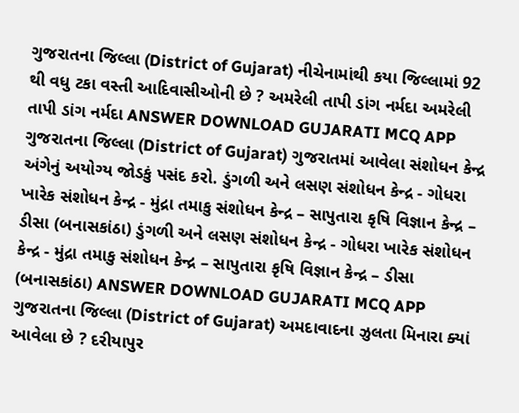ગુજરાતના જિલ્લા (District of Gujarat) નીચેનામાંથી કયા જિલ્લામાં 92 થી વધુ ટકા વસ્તી આદિવાસીઓની છે ? અમરેલી તાપી ડાંગ નર્મદા અમરેલી તાપી ડાંગ નર્મદા ANSWER DOWNLOAD GUJARATI MCQ APP
ગુજરાતના જિલ્લા (District of Gujarat) ગુજરાતમાં આવેલા સંશોધન કેન્દ્ર અંગેનું અયોગ્ય જોડકું પસંદ કરો. ડુંગળી અને લસણ સંશોધન કેન્દ્ર - ગોધરા ખારેક સંશોધન કેન્દ્ર - મુંદ્રા તમાકુ સંશોધન કેન્દ્ર – સાપુતારા કૃષિ વિજ્ઞાન કેન્દ્ર – ડીસા (બનાસકાંઠા) ડુંગળી અને લસણ સંશોધન કેન્દ્ર - ગોધરા ખારેક સંશોધન કેન્દ્ર - મુંદ્રા તમાકુ સંશોધન કેન્દ્ર – સાપુતારા કૃષિ વિજ્ઞાન કેન્દ્ર – ડીસા (બનાસકાંઠા) ANSWER DOWNLOAD GUJARATI MCQ APP
ગુજરાતના જિલ્લા (District of Gujarat) અમદાવાદના ઝુલતા મિનારા ક્યાં આવેલા છે ? દરીયાપુર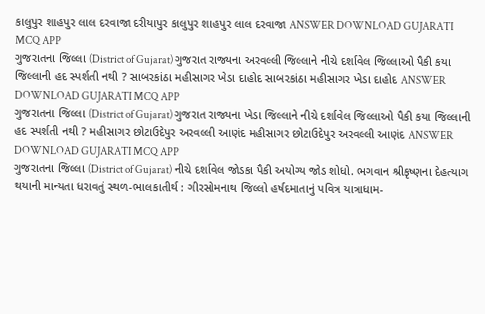કાલુપુર શાહપુર લાલ દરવાજા દરીયાપુર કાલુપુર શાહપુર લાલ દરવાજા ANSWER DOWNLOAD GUJARATI MCQ APP
ગુજરાતના જિલ્લા (District of Gujarat) ગુજરાત રાજ્યના અરવલ્લી જિલ્લાને નીચે દર્શાવેલ જિલ્લાઓ પૈકી કયા જિલ્લાની હદ સ્પર્શતી નથી ? સાબરકાંઠા મહીસાગર ખેડા દાહોદ સાબરકાંઠા મહીસાગર ખેડા દાહોદ ANSWER DOWNLOAD GUJARATI MCQ APP
ગુજરાતના જિલ્લા (District of Gujarat) ગુજરાત રાજ્યના ખેડા જિલ્લાને નીચે દર્શાવેલ જિલ્લાઓ પૈકી કયા જિલ્લાની હદ સ્પર્શતી નથી ? મહીસાગર છોટાઉદેપુર અરવલ્લી આણંદ મહીસાગર છોટાઉદેપુર અરવલ્લી આણંદ ANSWER DOWNLOAD GUJARATI MCQ APP
ગુજરાતના જિલ્લા (District of Gujarat) નીચે દર્શાવેલ જોડકા પૈકી અયોગ્ય જોડ શોધો. ભગવાન શ્રીકૃષ્ણના દેહત્યાગ થયાની માન્યતા ધરાવતું સ્થળ-ભાલકાતીર્થ : ગીરસોમનાથ જિલ્લો હર્ષદમાતાનું પવિત્ર યાત્રાધામ-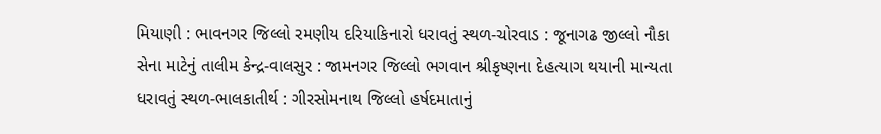મિયાણી : ભાવનગર જિલ્લો રમણીય દરિયાકિનારો ધરાવતું સ્થળ-ચોરવાડ : જૂનાગઢ જીલ્લો નૌકા સેના માટેનું તાલીમ કેન્દ્ર-વાલસુર : જામનગર જિલ્લો ભગવાન શ્રીકૃષ્ણના દેહત્યાગ થયાની માન્યતા ધરાવતું સ્થળ-ભાલકાતીર્થ : ગીરસોમનાથ જિલ્લો હર્ષદમાતાનું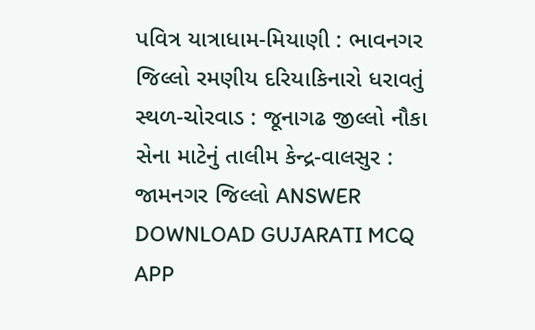પવિત્ર યાત્રાધામ-મિયાણી : ભાવનગર જિલ્લો રમણીય દરિયાકિનારો ધરાવતું સ્થળ-ચોરવાડ : જૂનાગઢ જીલ્લો નૌકા સેના માટેનું તાલીમ કેન્દ્ર-વાલસુર : જામનગર જિલ્લો ANSWER DOWNLOAD GUJARATI MCQ APP